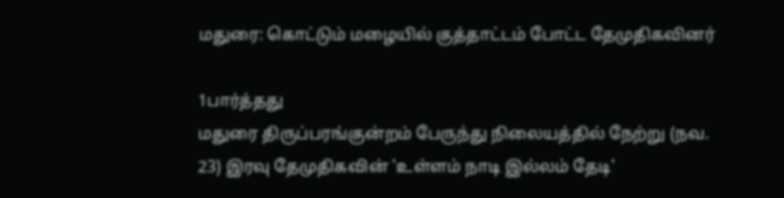மதுரை: கொட்டும் மழையில் குத்தாட்டம் போட்ட தேமுதிகவினர்

1பார்த்தது
மதுரை திருப்பரங்குன்றம் பேருந்து நிலையத்தில் நேற்று (நவ. 23) இரவு தேமுதிகவின் 'உள்ளம் நாடி இல்லம் தேடி'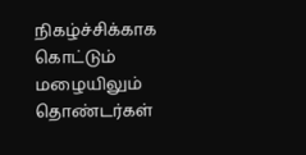நிகழ்ச்சிக்காக கொட்டும் மழையிலும் தொண்டர்கள்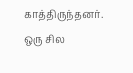காத்திருந்தனர். ஒரு சில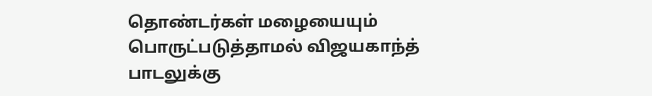தொண்டர்கள் மழையையும் பொருட்படுத்தாமல் விஜயகாந்த் பாடலுக்கு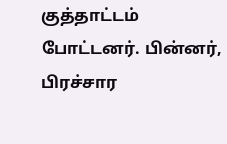குத்தாட்டம் போட்டனர். பின்னர், பிரச்சார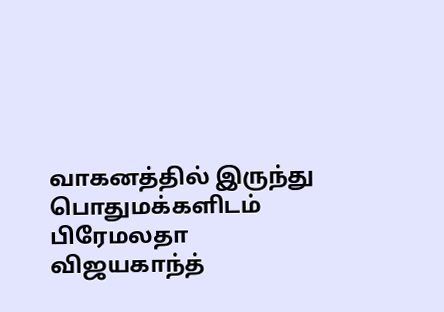வாகனத்தில் இருந்து பொதுமக்களிடம் பிரேமலதா விஜயகாந்த்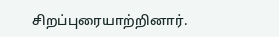சிறப்புரையாற்றினார்.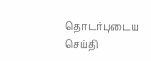தொடர்புடைய செய்தி